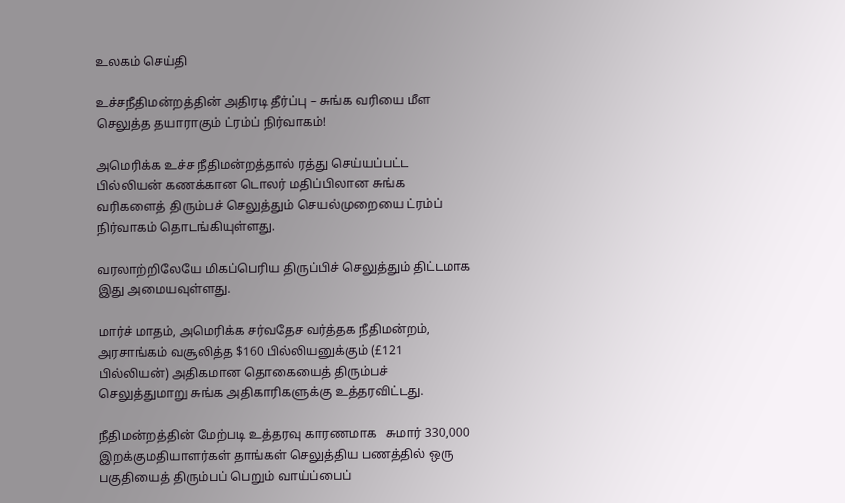உலகம் செய்தி

உச்சநீதிமன்றத்தின் அதிரடி தீர்ப்பு – சுங்க வரியை மீள செலுத்த தயாராகும் ட்ரம்ப் நிர்வாகம்!

அமெரிக்க உச்ச நீதிமன்றத்தால் ரத்து செய்யப்பட்ட பில்லியன் கணக்கான டொலர் மதிப்பிலான சுங்க வரிகளைத் திரும்பச் செலுத்தும் செயல்முறையை ட்ரம்ப் நிர்வாகம் தொடங்கியுள்ளது.

வரலாற்றிலேயே மிகப்பெரிய திருப்பிச் செலுத்தும் திட்டமாக இது அமையவுள்ளது.

மார்ச் மாதம், அமெரிக்க சர்வதேச வர்த்தக நீதிமன்றம், அரசாங்கம் வசூலித்த $160 பில்லியனுக்கும் (£121 பில்லியன்) அதிகமான தொகையைத் திரும்பச் செலுத்துமாறு சுங்க அதிகாரிகளுக்கு உத்தரவிட்டது.

நீதிமன்றத்தின் மேற்படி உத்தரவு காரணமாக   சுமார் 330,000 இறக்குமதியாளர்கள் தாங்கள் செலுத்திய பணத்தில் ஒரு பகுதியைத் திரும்பப் பெறும் வாய்ப்பைப்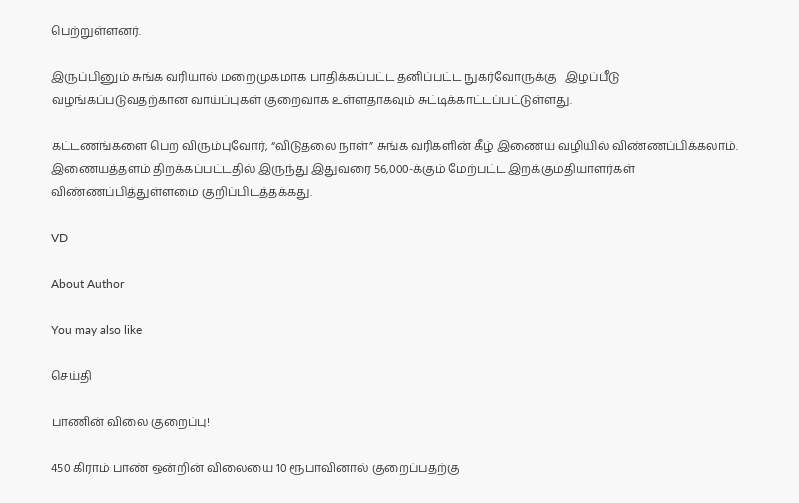பெற்றுள்ளனர்.

இருப்பினும் சுங்க வரியால் மறைமுகமாக பாதிக்கப்பட்ட தனிப்பட்ட நுகர்வோருக்கு   இழப்பீடு வழங்கப்படுவதற்கான வாய்ப்புகள் குறைவாக உள்ளதாகவும் சுட்டிக்காட்டப்பட்டுள்ளது.

கட்டணங்களை பெற விரும்புவோர், “விடுதலை நாள்” சுங்க வரிகளின் கீழ் இணைய வழியில் விண்ணப்பிக்கலாம். இணையத்தளம் திறக்கப்பட்டதில் இருந்து இதுவரை 56,000-க்கும் மேற்பட்ட இறக்குமதியாளர்கள் விண்ணப்பித்துள்ளமை குறிப்பிடத்தக்கது.

VD

About Author

You may also like

செய்தி

பாணின் விலை குறைப்பு!

450 கிராம் பாண் ஒன்றின் விலையை 10 ரூபாவினால் குறைப்பதற்கு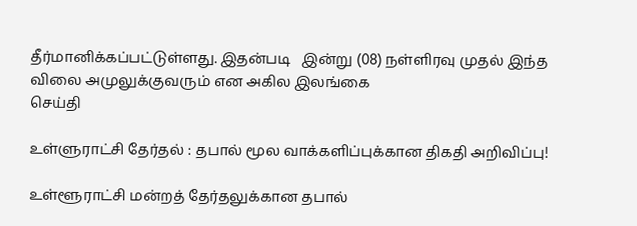தீர்மானிக்கப்பட்டுள்ளது. இதன்படி   இன்று (08) நள்ளிரவு முதல் இந்த விலை அமுலுக்குவரும் என அகில இலங்கை
செய்தி

உள்ளுராட்சி தேர்தல் : தபால் மூல வாக்களிப்புக்கான திகதி அறிவிப்பு!

உள்ளூராட்சி மன்றத் தேர்தலுக்கான தபால்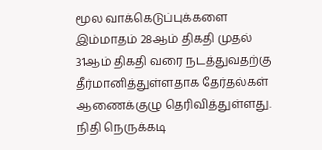மூல வாக்கெடுப்புக்களை இம்மாதம் 28ஆம் திகதி முதல் 31ஆம் திகதி வரை நடத்துவதற்கு தீர்மானித்துள்ளதாக தேர்தல்கள் ஆணைக்குழு தெரிவித்துள்ளது. நிதி நெருக்கடி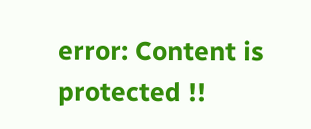error: Content is protected !!